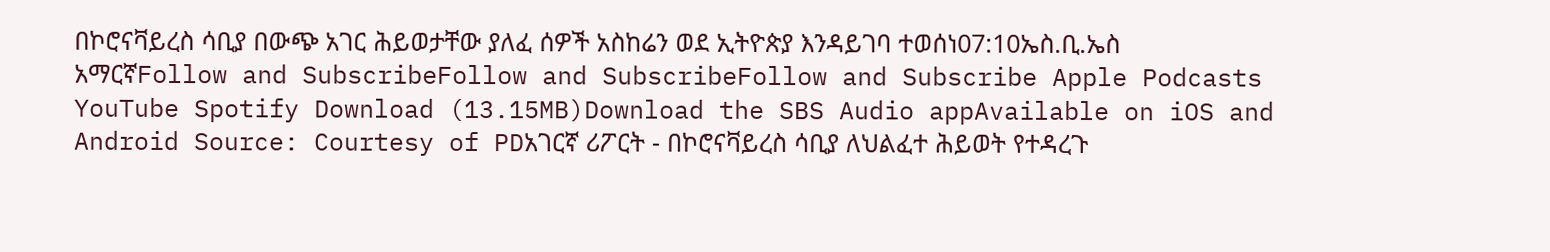በኮሮናቫይረስ ሳቢያ በውጭ አገር ሕይወታቸው ያለፈ ሰዎች አስከሬን ወደ ኢትዮጵያ እንዳይገባ ተወሰነ07:10ኤስ.ቢ.ኤስ አማርኛFollow and SubscribeFollow and SubscribeFollow and Subscribe Apple Podcasts YouTube Spotify Download (13.15MB)Download the SBS Audio appAvailable on iOS and Android Source: Courtesy of PDአገርኛ ሪፖርት - በኮሮናቫይረስ ሳቢያ ለህልፈተ ሕይወት የተዳረጉ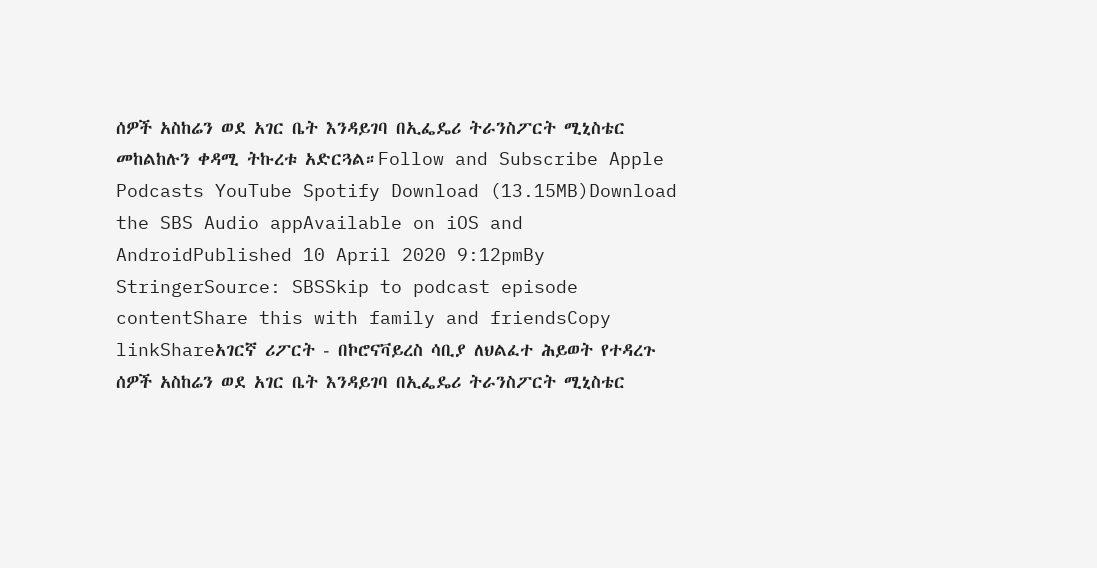ሰዎች አስከሬን ወደ አገር ቤት እንዳይገባ በኢፌዴሪ ትራንስፖርት ሚኒስቴር መከልከሉን ቀዳሚ ትኩረቱ አድርጓል።Follow and Subscribe Apple Podcasts YouTube Spotify Download (13.15MB)Download the SBS Audio appAvailable on iOS and AndroidPublished 10 April 2020 9:12pmBy StringerSource: SBSSkip to podcast episode contentShare this with family and friendsCopy linkShareአገርኛ ሪፖርት - በኮሮናቫይረስ ሳቢያ ለህልፈተ ሕይወት የተዳረጉ ሰዎች አስከሬን ወደ አገር ቤት እንዳይገባ በኢፌዴሪ ትራንስፖርት ሚኒስቴር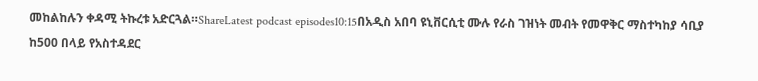መከልከሉን ቀዳሚ ትኩረቱ አድርጓል።ShareLatest podcast episodes10:15በአዲስ አበባ ዩኒቨርሲቲ ሙሉ የራስ ገዝነት መብት የመዋቅር ማስተካከያ ሳቢያ ከ500 በላይ የአስተዳደር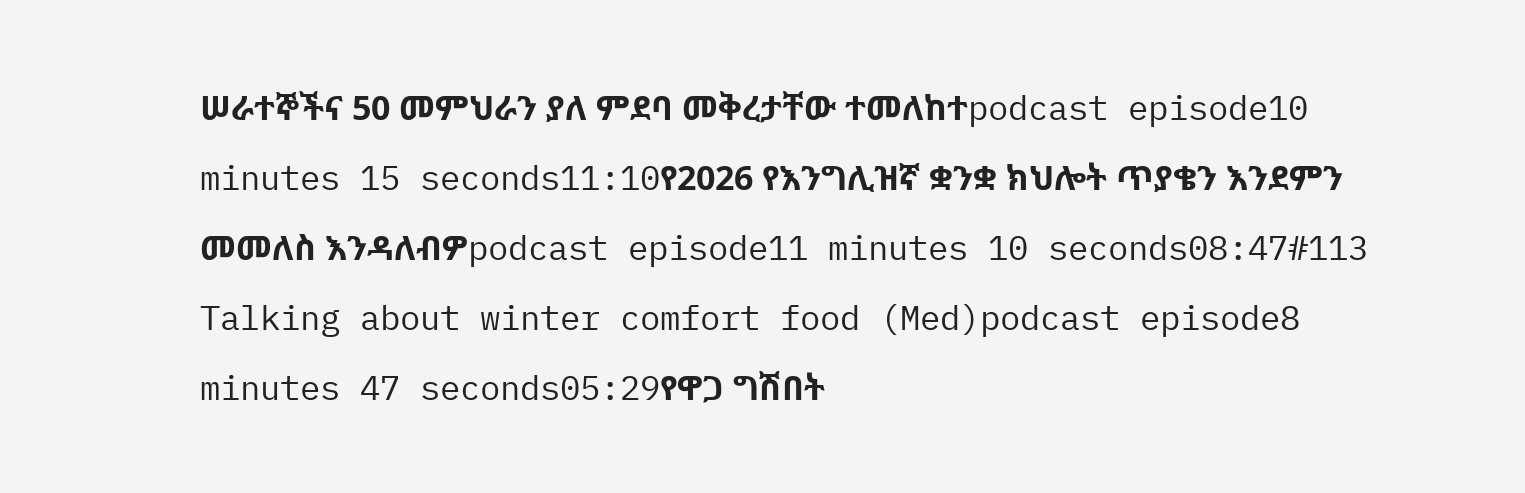ሠራተኞችና 50 መምህራን ያለ ምደባ መቅረታቸው ተመለከተpodcast episode10 minutes 15 seconds11:10የ2026 የእንግሊዝኛ ቋንቋ ክህሎት ጥያቄን እንደምን መመለስ እንዳለብዎpodcast episode11 minutes 10 seconds08:47#113 Talking about winter comfort food (Med)podcast episode8 minutes 47 seconds05:29የዋጋ ግሽበት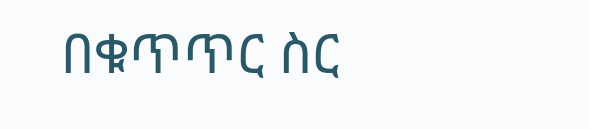በቁጥጥር ስር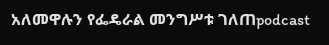አለመዋሉን የፌዴራል መንግሥቱ ገለጠpodcast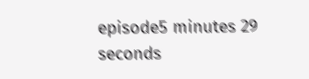episode5 minutes 29 seconds